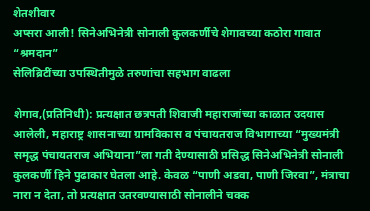शेतशीवार
अप्सरा आली! सिनेअभिनेत्री सोनाली कुलकर्णीचे शेगावच्या कठोरा गावात “श्रमदान”
सेलिब्रिटींच्या उपस्थितीमुळे तरुणांचा सहभाग वाढला

शेगाव,(प्रतिनिधी): प्रत्यक्षात छत्रपती शिवाजी महाराजांच्या काळात उदयास आलेली, महाराष्ट्र शासनाच्या ग्रामविकास व पंचायतराज विभागाच्या “मुख्यमंत्री समृद्ध पंचायतराज अभियाना”ला गती देण्यासाठी प्रसिद्ध सिनेअभिनेत्री सोनाली कुलकर्णी हिने पुढाकार घेतला आहे. केवळ “पाणी अडवा, पाणी जिरवा”, मंत्राचा नारा न देता, तो प्रत्यक्षात उतरवण्यासाठी सोनालीने चक्क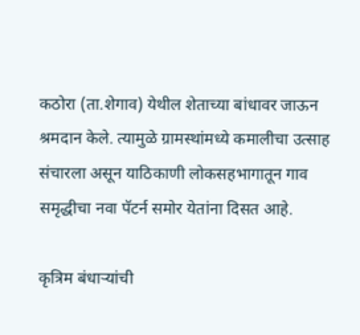कठोरा (ता.शेगाव) येथील शेताच्या बांधावर जाऊन श्रमदान केले. त्यामुळे ग्रामस्थांमध्ये कमालीचा उत्साह संचारला असून याठिकाणी लोकसहभागातून गाव समृद्धीचा नवा पॅटर्न समोर येतांना दिसत आहे.

कृत्रिम बंधाऱ्यांची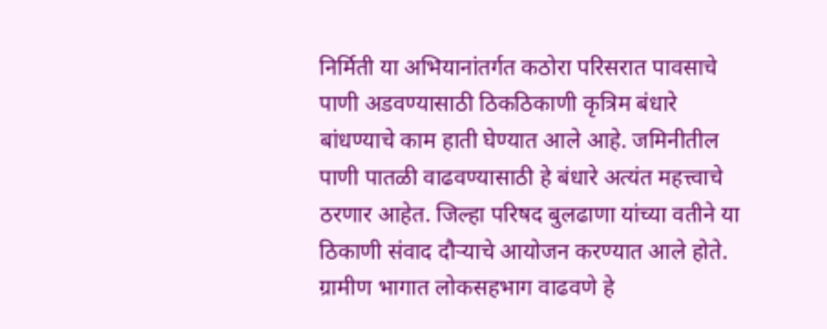निर्मिती या अभियानांतर्गत कठोरा परिसरात पावसाचे पाणी अडवण्यासाठी ठिकठिकाणी कृत्रिम बंधारे बांधण्याचे काम हाती घेण्यात आले आहे. जमिनीतील पाणी पातळी वाढवण्यासाठी हे बंधारे अत्यंत महत्त्वाचे ठरणार आहेत. जिल्हा परिषद बुलढाणा यांच्या वतीने या ठिकाणी संवाद दौऱ्याचे आयोजन करण्यात आले होते. ग्रामीण भागात लोकसहभाग वाढवणे हे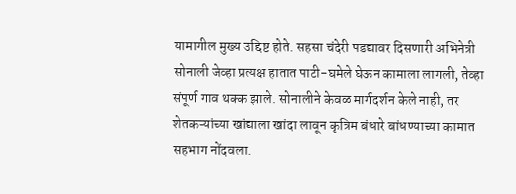यामागील मुख्य उद्दिष्ट होते. सहसा चंदेरी पडद्यावर दिसणारी अभिनेत्री सोनाली जेव्हा प्रत्यक्ष हातात पाटी-घमेले घेऊन कामाला लागली, तेव्हा संपूर्ण गाव थक्क झाले. सोनालीने केवळ मार्गदर्शन केले नाही, तर शेतकऱ्यांच्या खांद्याला खांदा लावून कृत्रिम बंधारे बांधण्याच्या कामात सहभाग नोंदवला.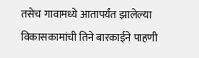तसेच गावामध्ये आतापर्यंत झालेल्या विकासकामांची तिने बारकाईने पाहणी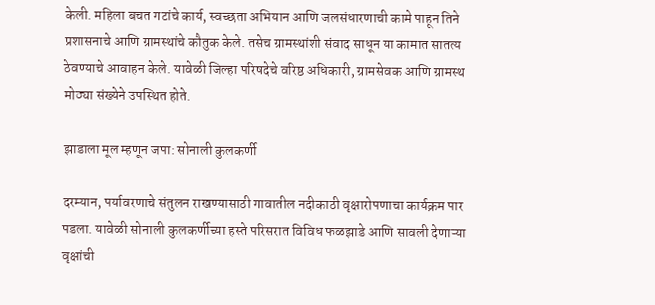केली. महिला बचत गटांचे कार्य, स्वच्छता अभियान आणि जलसंधारणाची कामे पाहून तिने प्रशासनाचे आणि ग्रामस्थांचे कौतुक केले. तसेच ग्रामस्थांशी संवाद साधून या कामात सातत्य ठेवण्याचे आवाहन केले. यावेळी जिल्हा परिषदेचे वरिष्ठ अधिकारी, ग्रामसेवक आणि ग्रामस्थ मोठ्या संख्येने उपस्थित होते.

झाडाला मूल म्हणून जपा: सोनाली कुलकर्णी

दरम्यान, पर्यावरणाचे संतुलन राखण्यासाठी गावातील नदीकाठी वृक्षारोपणाचा कार्यक्रम पार पडला. यावेळी सोनाली कुलकर्णीच्या हस्ते परिसरात विविध फळझाडे आणि सावली देणाऱ्या वृक्षांची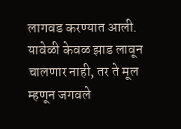लागवड करण्यात आली. यावेळी केवळ झाड लावून चालणार नाही, तर ते मूल म्हणून जगवले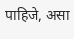पाहिजे, असा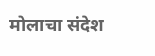मोलाचा संदेश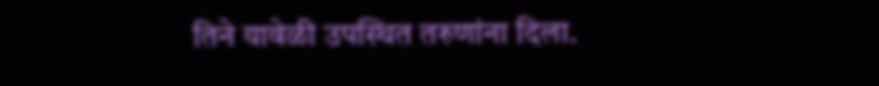तिने यावेळी उपस्थित तरुणांना दिला.